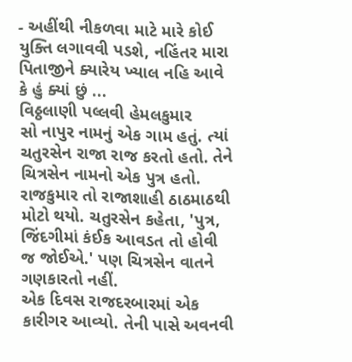- અહીંથી નીકળવા માટે મારે કોઈ યુક્તિ લગાવવી પડશે, નહિંતર મારા પિતાજીને ક્યારેય ખ્યાલ નહિ આવે કે હું ક્યાં છું ...
વિઠ્ઠલાણી પલ્લવી હેમલકુમાર
સો નાપુર નામનું એક ગામ હતું. ત્યાં ચતુરસેન રાજા રાજ કરતો હતો. તેને ચિત્રસેન નામનો એક પુત્ર હતો. રાજકુમાર તો રાજાશાહી ઠાઠમાઠથી મોટો થયો. ચતુરસેન કહેતા, 'પુત્ર, જિંદગીમાં કંઈક આવડત તો હોવી જ જોઈએ.' પણ ચિત્રસેન વાતને ગણકારતો નહીં.
એક દિવસ રાજદરબારમાં એક કારીગર આવ્યો. તેની પાસે અવનવી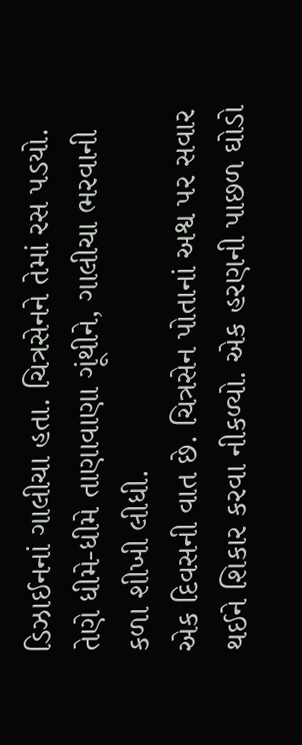ડિઝાઈનનાં ગાલીચા હતા. ચિત્રસેનને તેમાં રસ પડયો. તેણે ધીમે-ધીમે તાણાવાણા ગૂંથીને, ગાલીચા ભરવાની કળા શીખી લીધી.
એક દિવસની વાત છે. ચિત્રસેન પોતાનાં અશ્વ પર સવાર થઈને શિકાર કરવા નીકળ્યો. એક હરણની પાછળ ઘોડો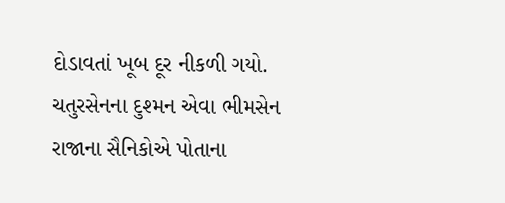દોડાવતાં ખૂબ દૂર નીકળી ગયો. ચતુરસેનના દુશ્મન એવા ભીમસેન રાજાના સૈનિકોએ પોતાના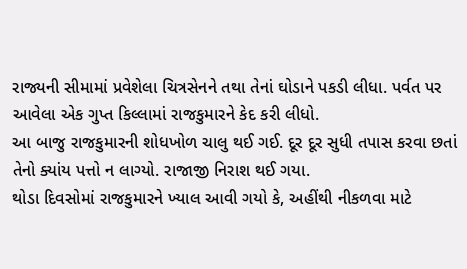રાજ્યની સીમામાં પ્રવેશેલા ચિત્રસેનને તથા તેનાં ઘોડાને પકડી લીધા. પર્વત પર આવેલા એક ગુપ્ત કિલ્લામાં રાજકુમારને કેદ કરી લીધો.
આ બાજુ રાજકુમારની શોધખોળ ચાલુ થઈ ગઈ. દૂર દૂર સુધી તપાસ કરવા છતાં તેનો ક્યાંય પત્તો ન લાગ્યો. રાજાજી નિરાશ થઈ ગયા.
થોડા દિવસોમાં રાજકુમારને ખ્યાલ આવી ગયો કે, અહીંથી નીકળવા માટે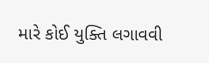મારે કોઈ યુક્તિ લગાવવી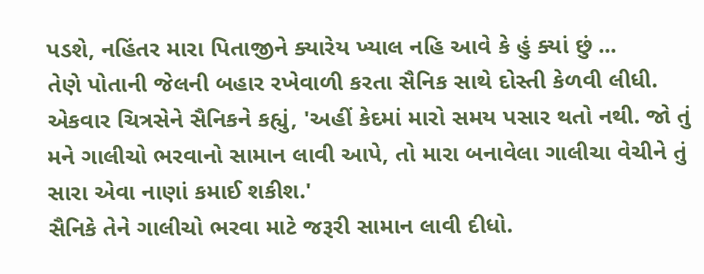પડશે, નહિંતર મારા પિતાજીને ક્યારેય ખ્યાલ નહિ આવે કે હું ક્યાં છું ...
તેણે પોતાની જેલની બહાર રખેવાળી કરતા સૈનિક સાથે દોસ્તી કેળવી લીધી. એકવાર ચિત્રસેને સૈનિકને કહ્યું, 'અહીં કેદમાં મારો સમય પસાર થતો નથી. જો તું મને ગાલીચો ભરવાનો સામાન લાવી આપે, તો મારા બનાવેલા ગાલીચા વેચીને તું સારા એવા નાણાં કમાઈ શકીશ.'
સૈનિકે તેને ગાલીચો ભરવા માટે જરૂરી સામાન લાવી દીધો.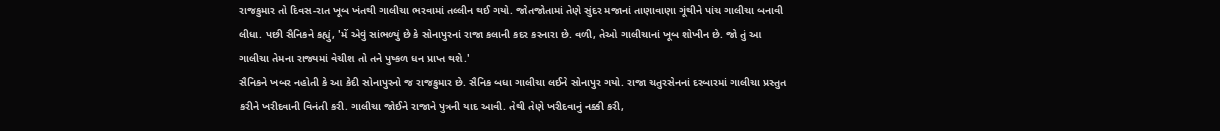રાજકુમાર તો દિવસ-રાત ખૂબ ખંતથી ગાલીચા ભરવામાં તલ્લીન થઈ ગયો. જોતજોતામાં તેણે સુંદર મજાનાં તાણાવાણા ગૂંથીને પાંચ ગાલીચા બનાવી લીધા. પછી સૈનિકને કહ્યું, 'મેં એવું સાંભળ્યું છે કે સોનાપુરનાં રાજા કલાની કદર કરનારા છે. વળી, તેઓ ગાલીચાનાં ખૂબ શોખીન છે. જો તું આ ગાલીચા તેમના રાજ્યમાં વેચીશ તો તને પુષ્કળ ધન પ્રાપ્ત થશે.'
સૈનિકને ખબર નહોતી કે આ કેદી સોનાપુરનો જ રાજકુમાર છે. સૈનિક બધા ગાલીચા લઈને સોનાપુર ગયો. રાજા ચતુરસેનનાં દરબારમાં ગાલીચા પ્રસ્તુત કરીને ખરીદવાની વિનંતી કરી. ગાલીચા જોઈને રાજાને પુત્રની યાદ આવી. તેથી તેણે ખરીદવાનું નક્કી કરી,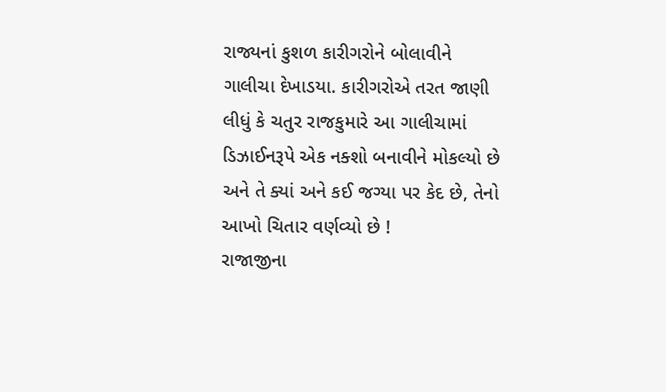રાજ્યનાં કુશળ કારીગરોને બોલાવીને ગાલીચા દેખાડયા. કારીગરોએ તરત જાણી લીધું કે ચતુર રાજકુમારે આ ગાલીચામાં ડિઝાઈનરૂપે એક નક્શો બનાવીને મોકલ્યો છે અને તે ક્યાં અને કઈ જગ્યા પર કેદ છે, તેનો આખો ચિતાર વર્ણવ્યો છે !
રાજાજીના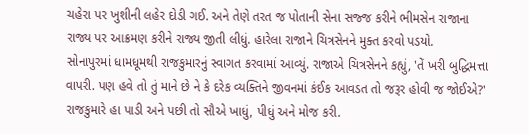ચહેરા પર ખુશીની લહેર દોડી ગઈ. અને તેણે તરત જ પોતાની સેના સજ્જ કરીને ભીમસેન રાજાના રાજ્ય પર આક્રમણ કરીને રાજ્ય જીતી લીધું. હારેલા રાજાને ચિત્રસેનને મુક્ત કરવો પડયો.
સોનાપુરમાં ધામધૂમથી રાજકુમારનું સ્વાગત કરવામાં આવ્યું. રાજાએ ચિત્રસેનને કહ્યું, 'તેં ખરી બુદ્ધિમત્તા વાપરી. પણ હવે તો તું માને છે ને કે દરેક વ્યક્તિને જીવનમાં કંઈક આવડત તો જરૂર હોવી જ જોઈએ?'
રાજકુમારે હા પાડી અને પછી તો સૌએ ખાધું, પીધું અને મોજ કરી.